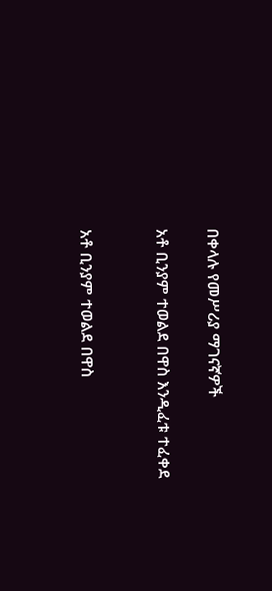በቀላሉ የመሥሪያ ማገናኛዎች

አቶ ቢንያም ተወልደ በዋስ እንዲፈቱ ተፈቀደ


አቶ ቢንያም ተወልደ በዋስ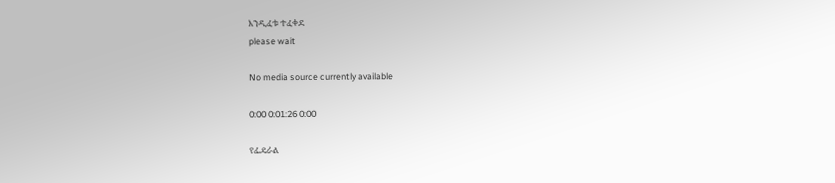እንዲፈቱ ተፈቀደ
please wait

No media source currently available

0:00 0:01:26 0:00

የፌዴራል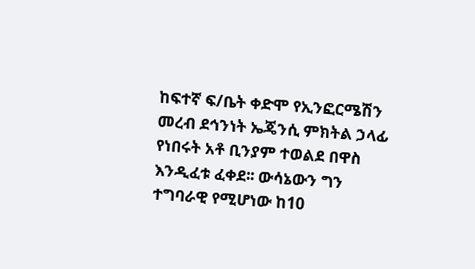ከፍተኛ ፍ/ቤት ቀድሞ የኢንፎርሜሽን መረብ ደኅንነት ኤጄንሲ ምክትል ኃላፊ የነበሩት አቶ ቢንያም ተወልደ በዋስ እንዲፈቱ ፈቀደ፡፡ ውሳኔውን ግን ተግባራዊ የሚሆነው ከ10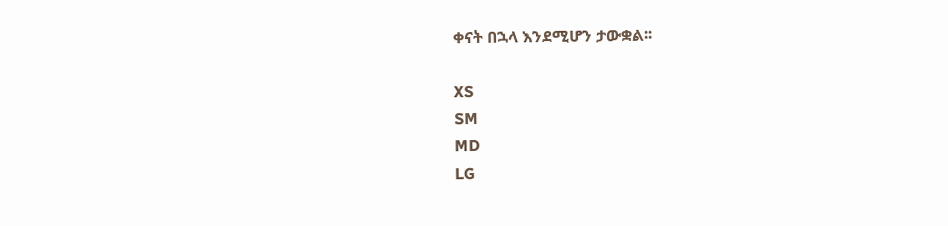ቀናት በኋላ እንደሚሆን ታውቋል፡፡

XS
SM
MD
LG